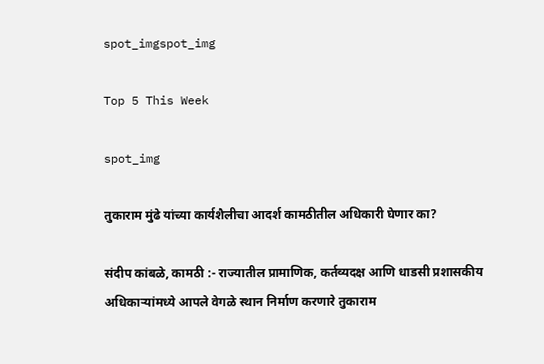spot_imgspot_img

Top 5 This Week

spot_img

तुकाराम मुंढे यांच्या कार्यशैलीचा आदर्श कामठीतील अधिकारी घेणार का?

संदीप कांबळे, कामठी :- राज्यातील प्रामाणिक, कर्तव्यदक्ष आणि धाडसी प्रशासकीय अधिकाऱ्यांमध्ये आपले वेगळे स्थान निर्माण करणारे तुकाराम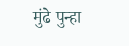मुंढे पुन्हा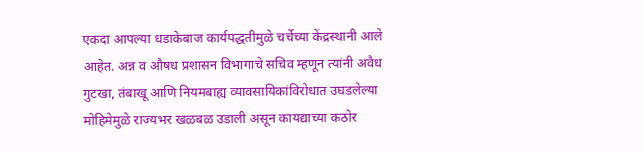एकदा आपल्या धडाकेबाज कार्यपद्धतीमुळे चर्चेच्या केंद्रस्थानी आले आहेत. अन्न व औषध प्रशासन विभागाचे सचिव म्हणून त्यांनी अवैध गुटखा, तंबाखू आणि नियमबाह्य व्यावसायिकांविरोधात उघडलेल्या मोहिमेमुळे राज्यभर खळबळ उडाली असून कायद्याच्या कठोर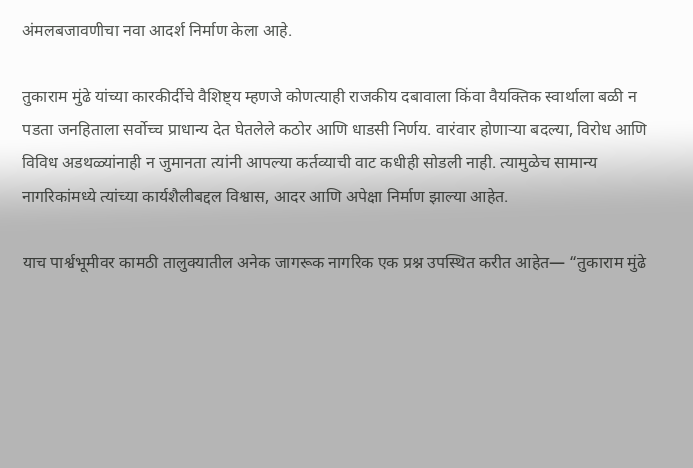अंमलबजावणीचा नवा आदर्श निर्माण केला आहे.

तुकाराम मुंढे यांच्या कारकीर्दीचे वैशिष्ट्य म्हणजे कोणत्याही राजकीय दबावाला किंवा वैयक्तिक स्वार्थाला बळी न पडता जनहिताला सर्वोच्च प्राधान्य देत घेतलेले कठोर आणि धाडसी निर्णय. वारंवार होणाऱ्या बदल्या, विरोध आणि विविध अडथळ्यांनाही न जुमानता त्यांनी आपल्या कर्तव्याची वाट कधीही सोडली नाही. त्यामुळेच सामान्य नागरिकांमध्ये त्यांच्या कार्यशैलीबद्दल विश्वास, आदर आणि अपेक्षा निर्माण झाल्या आहेत.

याच पार्श्वभूमीवर कामठी तालुक्यातील अनेक जागरूक नागरिक एक प्रश्न उपस्थित करीत आहेत— “तुकाराम मुंढे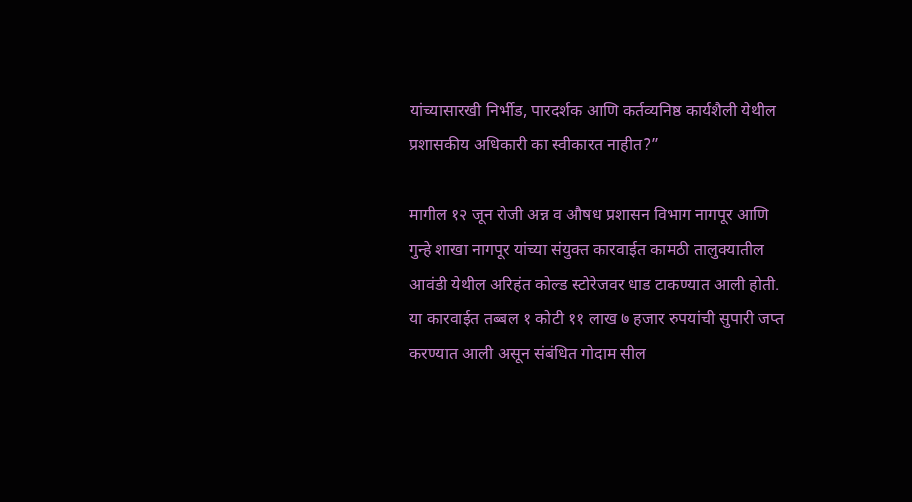यांच्यासारखी निर्भीड, पारदर्शक आणि कर्तव्यनिष्ठ कार्यशैली येथील प्रशासकीय अधिकारी का स्वीकारत नाहीत?”

मागील १२ जून रोजी अन्न व औषध प्रशासन विभाग नागपूर आणि गुन्हे शाखा नागपूर यांच्या संयुक्त कारवाईत कामठी तालुक्यातील आवंडी येथील अरिहंत कोल्ड स्टोरेजवर धाड टाकण्यात आली होती. या कारवाईत तब्बल १ कोटी ११ लाख ७ हजार रुपयांची सुपारी जप्त करण्यात आली असून संबंधित गोदाम सील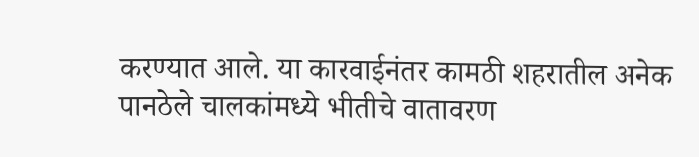करण्यात आले. या कारवाईनंतर कामठी शहरातील अनेक पानठेले चालकांमध्ये भीतीचे वातावरण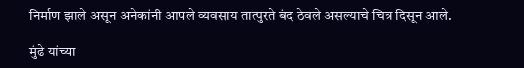निर्माण झाले असून अनेकांनी आपले व्यवसाय तात्पुरते बंद ठेवले असल्याचे चित्र दिसून आले.

मुंढे यांच्या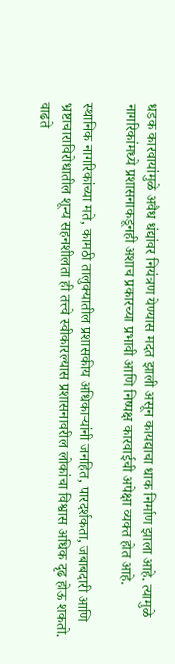धडक कारवायांमुळे अवैध धंद्यांवर नियंत्रण येण्यास मदत झाली असून कायद्याचा धाक निर्माण झाला आहे. त्यामुळे नागरिकांमध्ये प्रशासनाकडूनही अशाच प्रकारच्या प्रभावी आणि निष्पक्ष कारवाईची अपेक्षा व्यक्त होत आहे.

स्थानिक नागरिकांच्या मते, कामठी तालुक्यातील प्रशासकीय अधिकाऱ्यांनी जनहित, पारदर्शकता, जबाबदारी आणि भ्रष्टाचाराविरोधातील शून्य सहनशीलता ही तत्त्वे स्वीकारल्यास प्रशासनावरील लोकांचा विश्वास अधिक दृढ होऊ शकतो. वाढते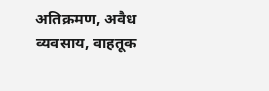अतिक्रमण, अवैध व्यवसाय, वाहतूक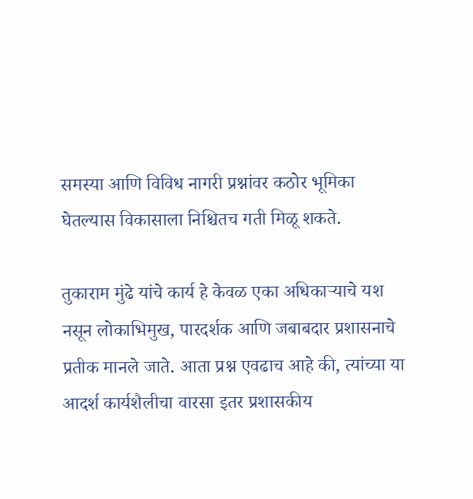समस्या आणि विविध नागरी प्रश्नांवर कठोर भूमिका घेतल्यास विकासाला निश्चितच गती मिळू शकते.

तुकाराम मुंढे यांचे कार्य हे केवळ एका अधिकाऱ्याचे यश नसून लोकाभिमुख, पारदर्शक आणि जबाबदार प्रशासनाचे प्रतीक मानले जाते. आता प्रश्न एवढाच आहे की, त्यांच्या या आदर्श कार्यशैलीचा वारसा इतर प्रशासकीय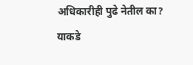अधिकारीही पुढे नेतील का? याकडे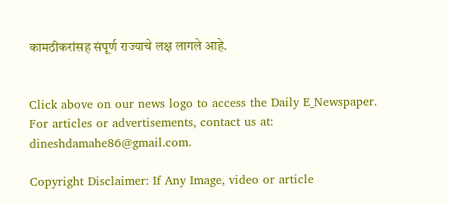कामठीकरांसह संपूर्ण राज्याचे लक्ष लागले आहे.


Click above on our news logo to access the Daily E_Newspaper.
For articles or advertisements, contact us at: dineshdamahe86@gmail.com.

Copyright Disclaimer: If Any Image, video or article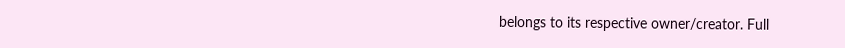belongs to its respective owner/creator. Full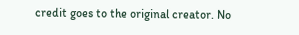credit goes to the original creator. No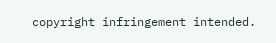copyright infringement intended.